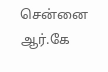சென்னை ஆர்.கே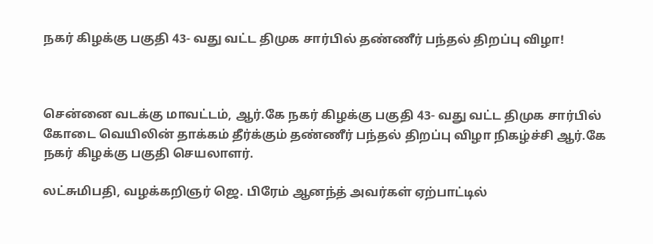நகர் கிழக்கு பகுதி 43- வது வட்ட திமுக சார்பில் தண்ணீர் பந்தல் திறப்பு விழா!



சென்னை வடக்கு மாவட்டம், ஆர்.கே நகர் கிழக்கு பகுதி 43- வது வட்ட திமுக சார்பில் கோடை வெயிலின் தாக்கம் தீர்க்கும் தண்ணீர் பந்தல் திறப்பு விழா நிகழ்ச்சி ஆர்.கே நகர் கிழக்கு பகுதி செயலாளர்.

லட்சுமிபதி, வழக்கறிஞர் ஜெ. பிரேம் ஆனந்த் அவர்கள் ஏற்பாட்டில்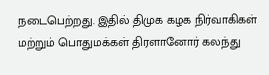நடைபெற்றது. இதில் திமுக கழக நிர்வாகிகள் மற்றும் பொதுமக்கள் திரளானோர் கலந்து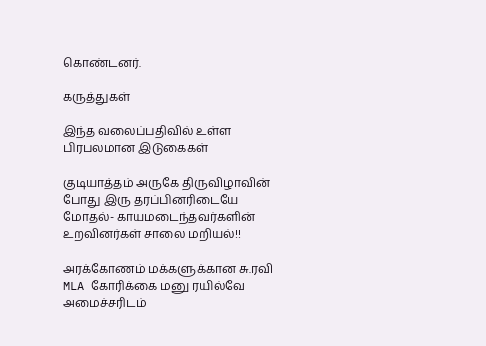கொண்டனர்.

கருத்துகள்

இந்த வலைப்பதிவில் உள்ள பிரபலமான இடுகைகள்

குடியாத்தம் அருகே திருவிழாவின் போது இரு தரப்பினரிடையே மோதல்- காயமடைந்தவர்களின் உறவினர்கள் சாலை மறியல்!!

அரக்கோணம் மக்களுக்கான சு.ரவி MLA கோரிக்கை மனு ரயில்வே அமைச்சரிடம்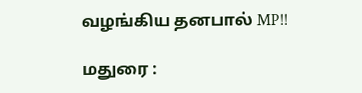வழங்கிய தனபால் MP!!

மதுரை :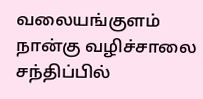வலையங்குளம் நான்கு வழிச்சாலை சந்திப்பில்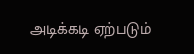அடிக்கடி ஏற்படும்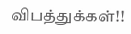விபத்துக்கள்!!